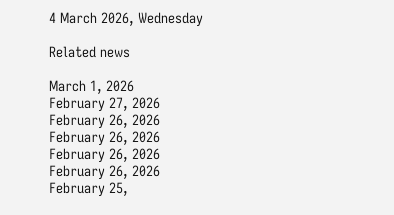4 March 2026, Wednesday

Related news

March 1, 2026
February 27, 2026
February 26, 2026
February 26, 2026
February 26, 2026
February 26, 2026
February 25,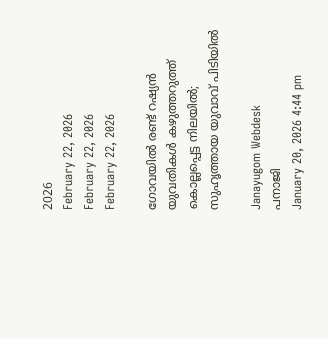2026
February 22, 2026
February 22, 2026
February 22, 2026

ഗോവയിൽ രണ്ട് റഷ്യൻ യുവതികൾ കഴുത്തറുത്ത് കൊല്ലപ്പെട്ട നിലയിൽ; സുഹൃത്തായ യുവാവ് പിടിയിൽ

Janayugom Webdesk
പനാജി
January 20, 2026 4:44 pm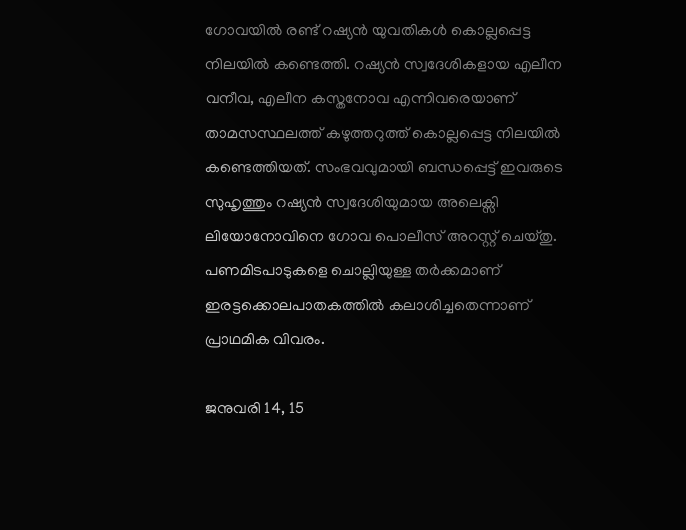ഗോവയിൽ രണ്ട് റഷ്യൻ യുവതികൾ കൊല്ലപ്പെട്ട നിലയിൽ കണ്ടെത്തി. റഷ്യൻ സ്വദേശികളായ എലീന വനീവ, എലീന കസ്തനോവ എന്നിവരെയാണ് താമസസ്ഥലത്ത് കഴുത്തറുത്ത് കൊല്ലപ്പെട്ട നിലയിൽ കണ്ടെത്തിയത്. സംഭവവുമായി ബന്ധപ്പെട്ട് ഇവരുടെ സുഹൃത്തും റഷ്യൻ സ്വദേശിയുമായ അലെക്സി ലിയോനോവിനെ ഗോവ പൊലീസ് അറസ്റ്റ് ചെയ്തു. പണമിടപാടുകളെ ചൊല്ലിയുള്ള തർക്കമാണ് ഇരട്ടക്കൊലപാതകത്തിൽ കലാശിച്ചതെന്നാണ് പ്രാഥമിക വിവരം.

ജനുവരി 14, 15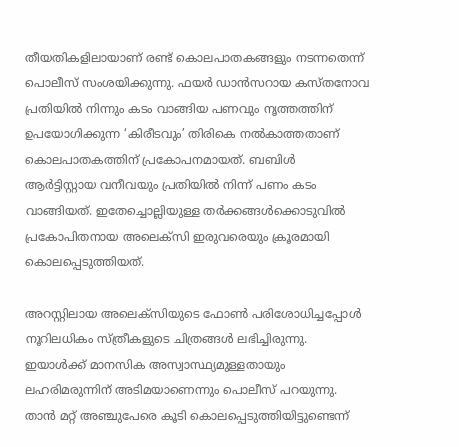തീയതികളിലായാണ് രണ്ട് കൊലപാതകങ്ങളും നടന്നതെന്ന് പൊലീസ് സംശയിക്കുന്നു. ഫയർ ഡാൻസറായ കസ്തനോവ പ്രതിയിൽ നിന്നും കടം വാങ്ങിയ പണവും നൃത്തത്തിന് ഉപയോഗിക്കുന്ന ‘കിരീടവും’ തിരികെ നൽകാത്തതാണ് കൊലപാതകത്തിന് പ്രകോപനമായത്. ബബിൾ ആർട്ടിസ്റ്റായ വനീവയും പ്രതിയിൽ നിന്ന് പണം കടം വാങ്ങിയത്. ഇതേച്ചൊല്ലിയുള്ള തർക്കങ്ങൾക്കൊടുവിൽ പ്രകോപിതനായ അലെക്സി ഇരുവരെയും ക്രൂരമായി കൊലപ്പെടുത്തിയത്.

അറസ്റ്റിലായ അലെക്സിയുടെ ഫോൺ പരിശോധിച്ചപ്പോൾ നൂറിലധികം സ്ത്രീകളുടെ ചിത്രങ്ങൾ ലഭിച്ചിരുന്നു. ഇയാൾക്ക് മാനസിക അസ്വാസ്ഥ്യമുള്ളതായും ലഹരിമരുന്നിന് അടിമയാണെന്നും പൊലീസ് പറയുന്നു. താൻ മറ്റ് അഞ്ചുപേരെ കൂടി കൊലപ്പെടുത്തിയിട്ടുണ്ടെന്ന്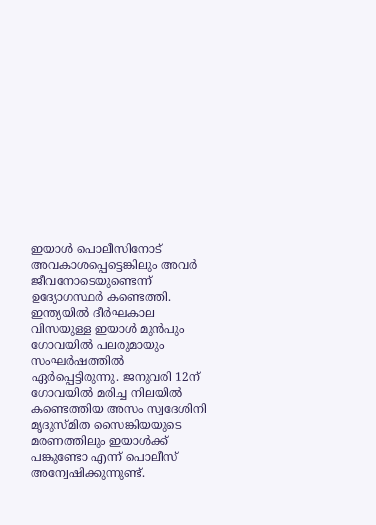ഇയാൾ പൊലീസിനോട് അവകാശപ്പെട്ടെങ്കിലും അവർ ജീവനോടെയുണ്ടെന്ന് ഉദ്യോഗസ്ഥർ കണ്ടെത്തി. ഇന്ത്യയിൽ ദീർഘകാല വിസയുള്ള ഇയാൾ മുൻപും ഗോവയിൽ പലരുമായും സംഘർഷത്തിൽ ഏർപ്പെട്ടിരുന്നു. ജനുവരി 12ന് ഗോവയിൽ മരിച്ച നിലയിൽ കണ്ടെത്തിയ അസം സ്വദേശിനി മൃദുസ്മിത സൈങ്കിയയുടെ മരണത്തിലും ഇയാൾക്ക് പങ്കുണ്ടോ എന്ന് പൊലീസ് അന്വേഷിക്കുന്നുണ്ട്.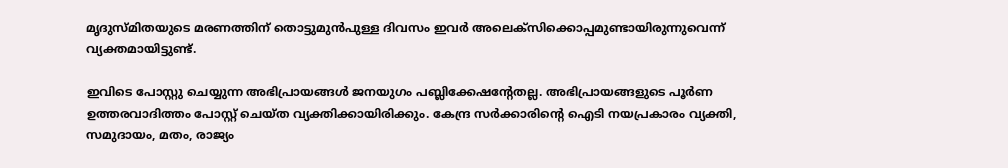മൃദുസ്മിതയുടെ മരണത്തിന് തൊട്ടുമുൻപുള്ള ദിവസം ഇവർ അലെക്സിക്കൊപ്പമുണ്ടായിരുന്നുവെന്ന് വ്യക്തമായിട്ടുണ്ട്.

ഇവിടെ പോസ്റ്റു ചെയ്യുന്ന അഭിപ്രായങ്ങള്‍ ജനയുഗം പബ്ലിക്കേഷന്റേതല്ല. അഭിപ്രായങ്ങളുടെ പൂര്‍ണ ഉത്തരവാദിത്തം പോസ്റ്റ് ചെയ്ത വ്യക്തിക്കായിരിക്കും. കേന്ദ്ര സര്‍ക്കാരിന്റെ ഐടി നയപ്രകാരം വ്യക്തി, സമുദായം, മതം, രാജ്യം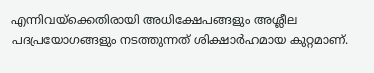എന്നിവയ്‌ക്കെതിരായി അധിക്ഷേപങ്ങളും അശ്ലീല പദപ്രയോഗങ്ങളും നടത്തുന്നത് ശിക്ഷാര്‍ഹമായ കുറ്റമാണ്.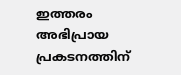ഇത്തരം അഭിപ്രായ പ്രകടനത്തിന്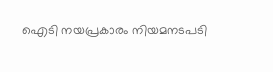ഐടി നയപ്രകാരം നിയമനടപടി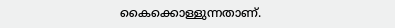കൈക്കൊള്ളുന്നതാണ്.